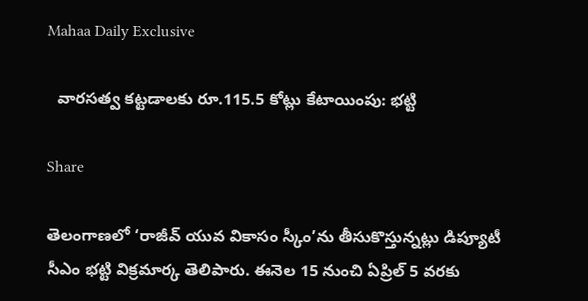Mahaa Daily Exclusive

  వారసత్వ కట్టడాలకు రూ.115.5 కోట్లు కేటాయింపు: భట్టి

Share

తెలంగాణలో ‘రాజీవ్ యువ వికాసం స్కీం’ను తీసుకొస్తున్నట్లు డిప్యూటీ సీఎం భట్టి విక్రమార్క తెలిపారు. ఈనెల 15 నుంచి ఏప్రిల్ 5 వరకు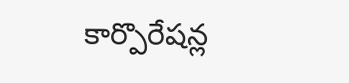కార్పొరేషన్ల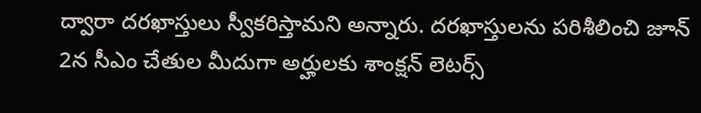ద్వారా దరఖాస్తులు స్వీకరిస్తామని అన్నారు. దరఖాస్తులను పరిశీలించి జూన్ 2న సీఎం చేతుల మీదుగా అర్హులకు శాంక్షన్ లెటర్స్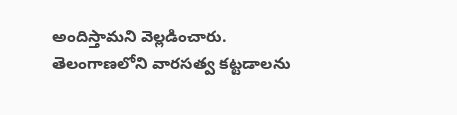అందిస్తామని వెల్లడించారు. తెలంగాణలోని వారసత్వ కట్టడాలను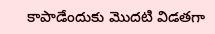కాపాడేందుకు మొదటి విడతగా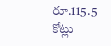రూ.115.5 కోట్లు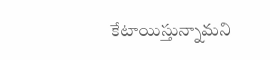కేటాయిస్తున్నామని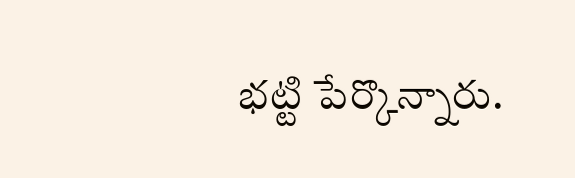భట్టి పేర్కొన్నారు.